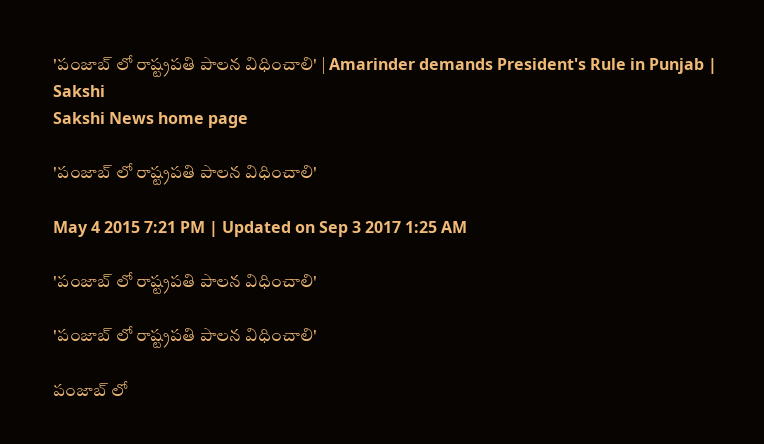'పంజాబ్ లో రాష్ట్రపతి పాలన విధించాలి' | Amarinder demands President's Rule in Punjab | Sakshi
Sakshi News home page

'పంజాబ్ లో రాష్ట్రపతి పాలన విధించాలి'

May 4 2015 7:21 PM | Updated on Sep 3 2017 1:25 AM

'పంజాబ్ లో రాష్ట్రపతి పాలన విధించాలి'

'పంజాబ్ లో రాష్ట్రపతి పాలన విధించాలి'

పంజాబ్ లో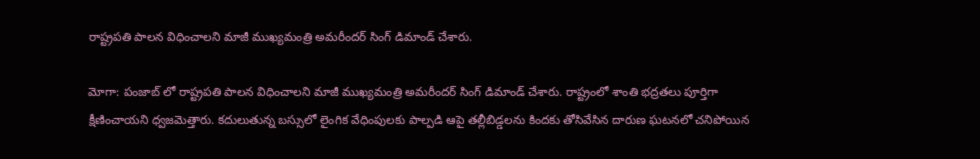రాష్ట్రపతి పాలన విధించాలని మాజీ ముఖ్యమంత్రి అమరీందర్ సింగ్ డిమాండ్ చేశారు.

మోగా: పంజాబ్ లో రాష్ట్రపతి పాలన విధించాలని మాజీ ముఖ్యమంత్రి అమరీందర్ సింగ్ డిమాండ్ చేశారు. రాష్ట్రంలో శాంతి భద్రతలు పూర్తిగా క్షీణించాయని ధ్వజమెత్తారు. కదులుతున్న బస్సులో లైంగిక వేధింపులకు పాల్పడి ఆపై తల్లీబిడ్డలను కిందకు తోసివేసిన దారుణ ఘటనలో చనిపోయిన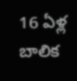16 ఏళ్ల బాలిక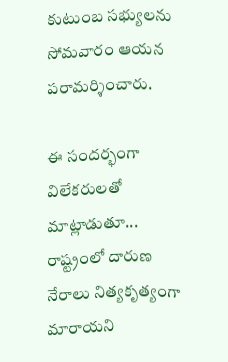కుటుంబ సభ్యులను సోమవారం ఆయన పరామర్శించారు.

ఈ సందర్భంగా విలేకరులతో మాట్లాడుతూ... రాష్ట్రంలో దారుణ  నేరాలు నిత్యకృత్యంగా మారాయని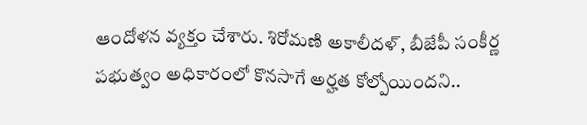ఆందోళన వ్యక్తం చేశారు. శిరోమణి అకాలీదళ్, బీజేపీ సంకీర్ణ పభుత్వం అధికారంలో కొనసాగే అర్హత కోల్పోయిందని..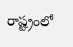రాష్ట్రంలో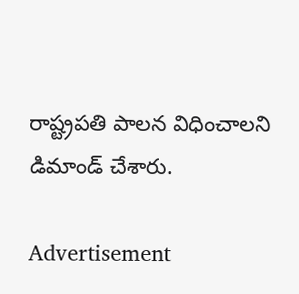రాష్ట్రపతి పాలన విధించాలని డిమాండ్ చేశారు.

Advertisement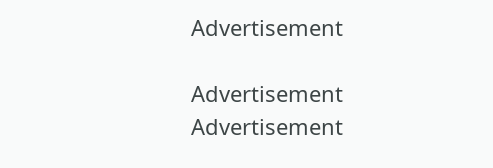Advertisement

Advertisement
Advertisement